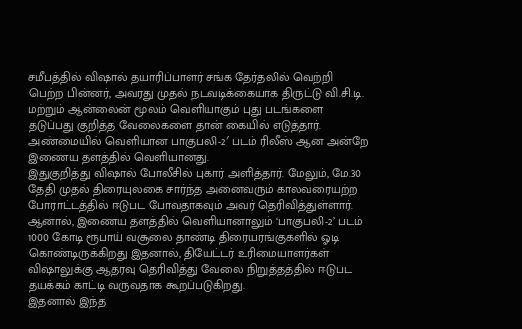சமீபத்தில் விஷால் தயாரிப்பாளர் சங்க தேர்தலில் வெற்றி பெற்ற பின்னர், அவரது முதல் நடவடிக்கையாக திருட்டு வி.சி.டி. மற்றும் ஆன்லைன் மூலம் வெளியாகும் புது படங்களை தடுப்பது குறித்த வேலைகளை தான் கையில் எடுத்தார். அண்மையில் வெளியான பாகுபலி-2′ படம் ரிலீஸ் ஆன அன்றே இணைய தளத்தில் வெளியானது.
இதுகுறித்து விஷால் போலீசில் புகார் அளித்தார். மேலும், மே.30 தேதி முதல் திரையுலகை சார்ந்த அனைவரும் காலவரையற்ற போராட்டத்தில் ஈடுபட போவதாகவும் அவர் தெரிவித்துள்ளார். ஆனால், இணைய தளத்தில் வெளியானாலும் ‘பாகுபலி-2’ படம் 1000 கோடி ரூபாய் வசூலை தாண்டி திரையரங்குகளில் ஓடி கொண்டிருக்கிறது இதனால், தியேட்டர் உரிமையாளர்கள் விஷாலுக்கு ஆதரவு தெரிவித்து வேலை நிறுத்தத்தில் ஈடுபட தயக்கம் காட்டி வருவதாக கூறப்படுகிறது.
இதனால் இந்த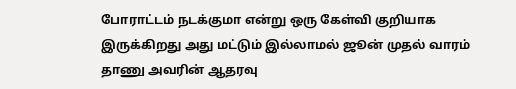போராட்டம் நடக்குமா என்று ஒரு கேள்வி குறியாக இருக்கிறது அது மட்டும் இல்லாமல் ஜூன் முதல் வாரம் தாணு அவரின் ஆதரவு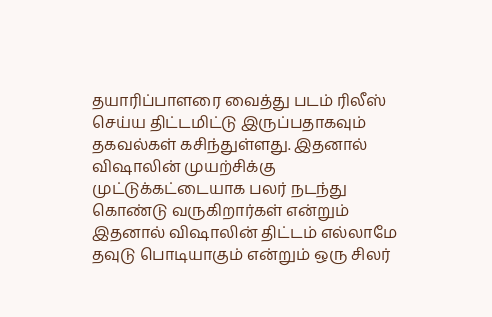தயாரிப்பாளரை வைத்து படம் ரிலீஸ் செய்ய திட்டமிட்டு இருப்பதாகவும் தகவல்கள் கசிந்துள்ளது. இதனால் விஷாலின் முயற்சிக்கு முட்டுக்கட்டையாக பலர் நடந்து கொண்டு வருகிறார்கள் என்றும் இதனால் விஷாலின் திட்டம் எல்லாமே தவுடு பொடியாகும் என்றும் ஒரு சிலர்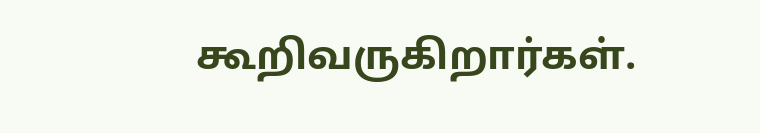கூறிவருகிறார்கள்.